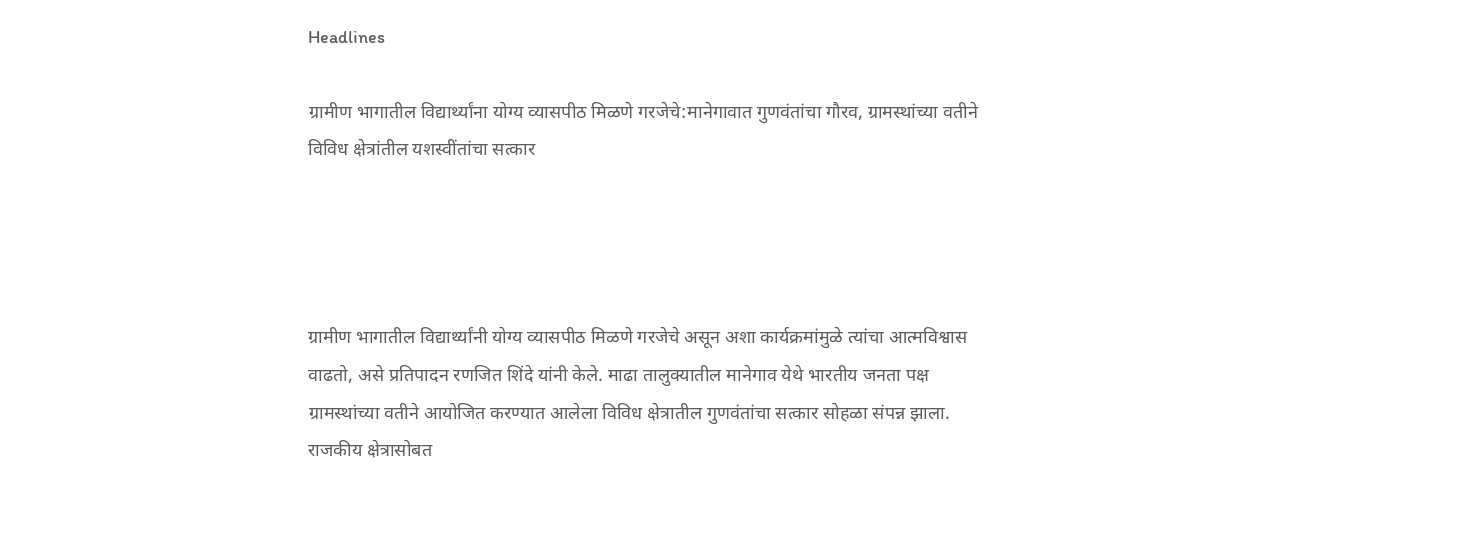Headlines

ग्रामीण भागातील विद्यार्थ्यांना योग्य व्यासपीठ मिळणे गरजेचे:मानेगावात गुणवंतांचा गौरव, ग्रामस्थांच्या वतीने विविध क्षेत्रांतील यशस्वींतांचा सत्कार




ग्रामीण भागातील विद्यार्थ्यांनी योग्य व्यासपीठ मिळणे गरजेचे असून अशा कार्यक्रमांमुळे त्यांचा आत्मविश्वास वाढतो, असे प्रतिपादन रणजित शिंदे यांनी केले. माढा तालुक्यातील मानेगाव येथे भारतीय जनता पक्ष ग्रामस्थांच्या वतीने आयोजित करण्यात आलेला विविध क्षेत्रातील गुणवंतांचा सत्कार सोहळा संपन्न झाला. राजकीय क्षेत्रासोबत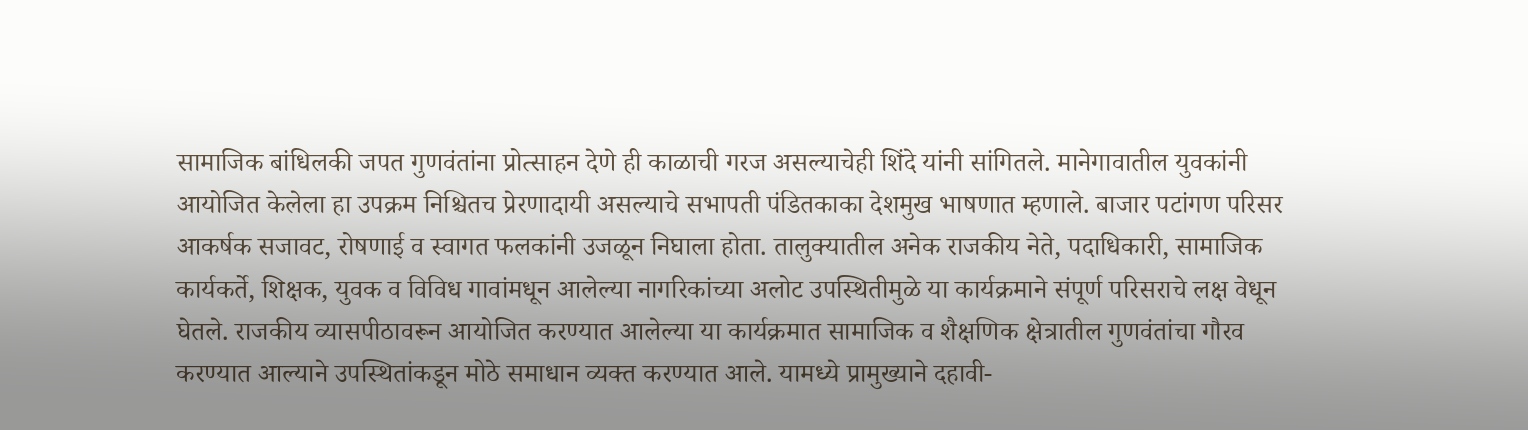सामाजिक बांधिलकी जपत गुणवंतांना प्रोत्साहन देणे ही काळाची गरज असल्याचेही शिंदे यांनी सांगितले. मानेगावातील युवकांनी आयोजित केलेला हा उपक्रम निश्चितच प्रेरणादायी असल्याचे सभापती पंडितकाका देशमुख भाषणात म्हणाले. बाजार पटांगण परिसर आकर्षक सजावट, रोषणाई व स्वागत फलकांनी उजळून निघाला होता. तालुक्यातील अनेक राजकीय नेते, पदाधिकारी, सामाजिक कार्यकर्ते, शिक्षक, युवक व विविध गावांमधून आलेल्या नागरिकांच्या अलोट उपस्थितीमुळे या कार्यक्रमाने संपूर्ण परिसराचे लक्ष वेधून घेतले. राजकीय व्यासपीठावरून आयोजित करण्यात आलेल्या या कार्यक्रमात सामाजिक व शैक्षणिक क्षेत्रातील गुणवंतांचा गौरव करण्यात आल्याने उपस्थितांकडून मोठे समाधान व्यक्त करण्यात आले. यामध्ये प्रामुख्याने दहावी-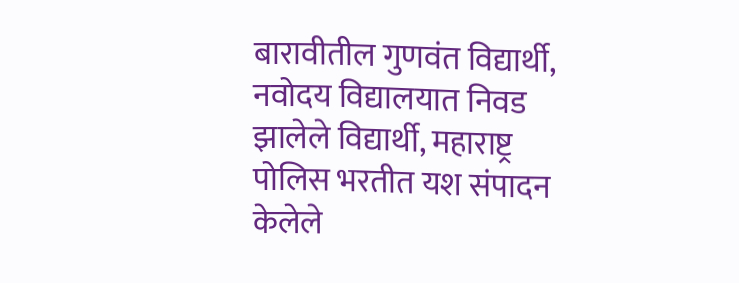बारावीतील गुणवंत विद्यार्थी, नवोदय विद्यालयात निवड झालेले विद्यार्थी, महाराष्ट्र पोलिस भरतीत यश संपादन केलेले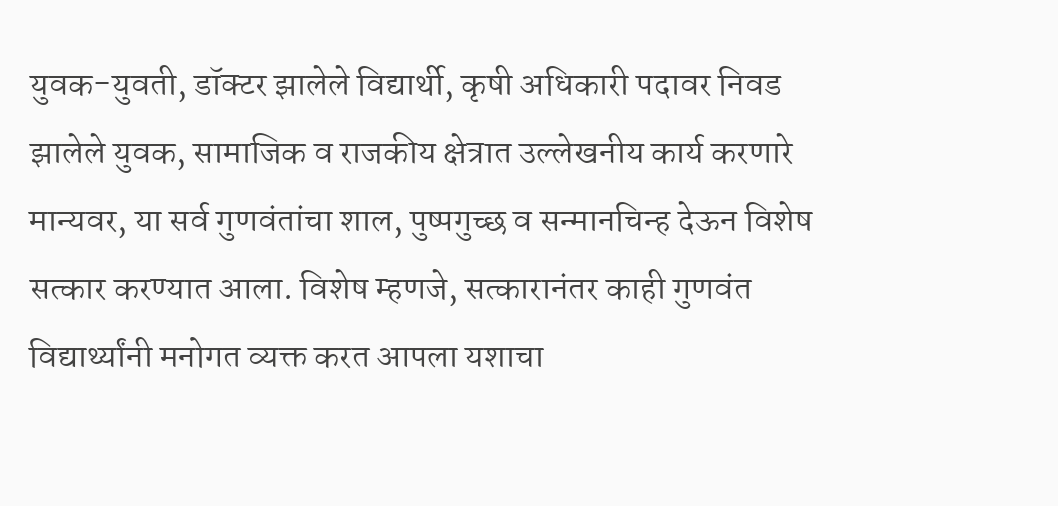युवक-युवती, डॉक्टर झालेले विद्यार्थी, कृषी अधिकारी पदावर निवड झालेले युवक, सामाजिक व राजकीय क्षेत्रात उल्लेखनीय कार्य करणारे मान्यवर, या सर्व गुणवंतांचा शाल, पुष्पगुच्छ व सन्मानचिन्ह देऊन विशेष सत्कार करण्यात आला. विशेष म्हणजे, सत्कारानंतर काही गुणवंत विद्यार्थ्यांनी मनोगत व्यक्त करत आपला यशाचा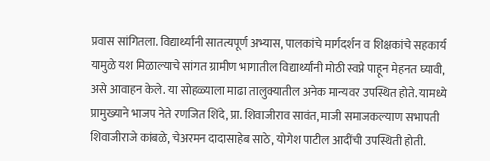प्रवास सांगितला. विद्यार्थ्यांनी सातत्यपूर्ण अभ्यास, पालकांचे मार्गदर्शन व शिक्षकांचे सहकार्य यामुळे यश मिळाल्याचे सांगत ग्रामीण भागातील विद्यार्थ्यांनी मोठी स्वप्ने पाहून मेहनत घ्यावी, असे आवाहन केले. या सोहळ्याला माढा तालुक्यातील अनेक मान्यवर उपस्थित होते. यामध्ये प्रामुख्याने भाजप नेते रणजित शिंदे, प्रा. शिवाजीराव सावंत, माजी समाजकल्याण सभापती शिवाजीराजे कांबळे, चेअरमन दादासाहेब साठे, योगेश पाटील आदींची उपस्थिती होती.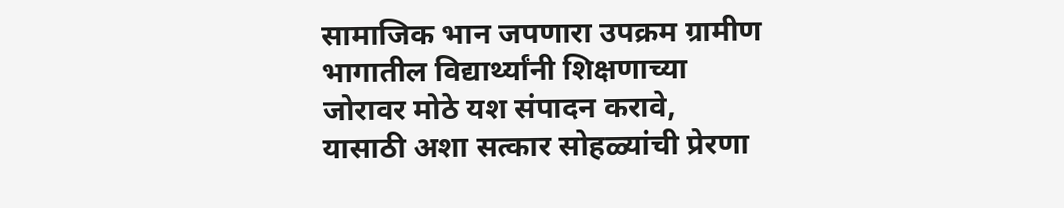सामाजिक भान जपणारा उपक्रम ग्रामीण भागातील विद्यार्थ्यांनी शिक्षणाच्या जोरावर मोठे यश संपादन करावे, यासाठी अशा सत्कार सोहळ्यांची प्रेरणा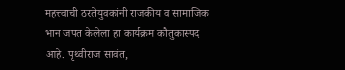महत्त्वाची ठरतेयुवकांनी राजकीय व सामाजिक भान जपत केलेला हा कार्यक्रम कौतुकास्पद आहे. पृथ्वीराज सावंत,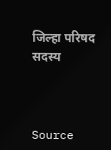जिल्हा परिषद सदस्य



Source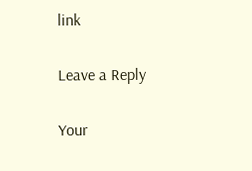link

Leave a Reply

Your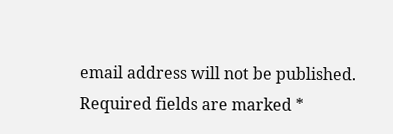email address will not be published. Required fields are marked *